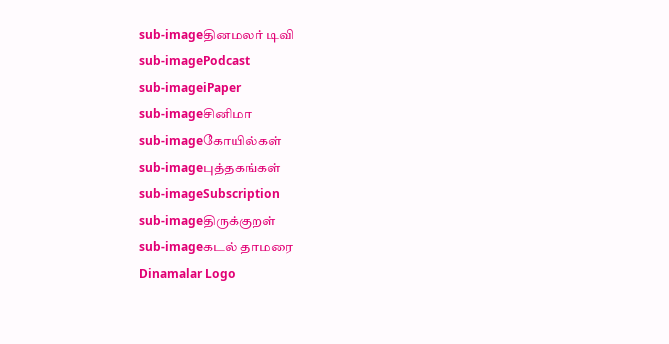sub-imageதினமலர் டிவி
sub-imagePodcast
sub-imageiPaper
sub-imageசினிமா
sub-imageகோயில்கள்
sub-imageபுத்தகங்கள்
sub-imageSubscription
sub-imageதிருக்குறள்
sub-imageகடல் தாமரை
Dinamalar Logo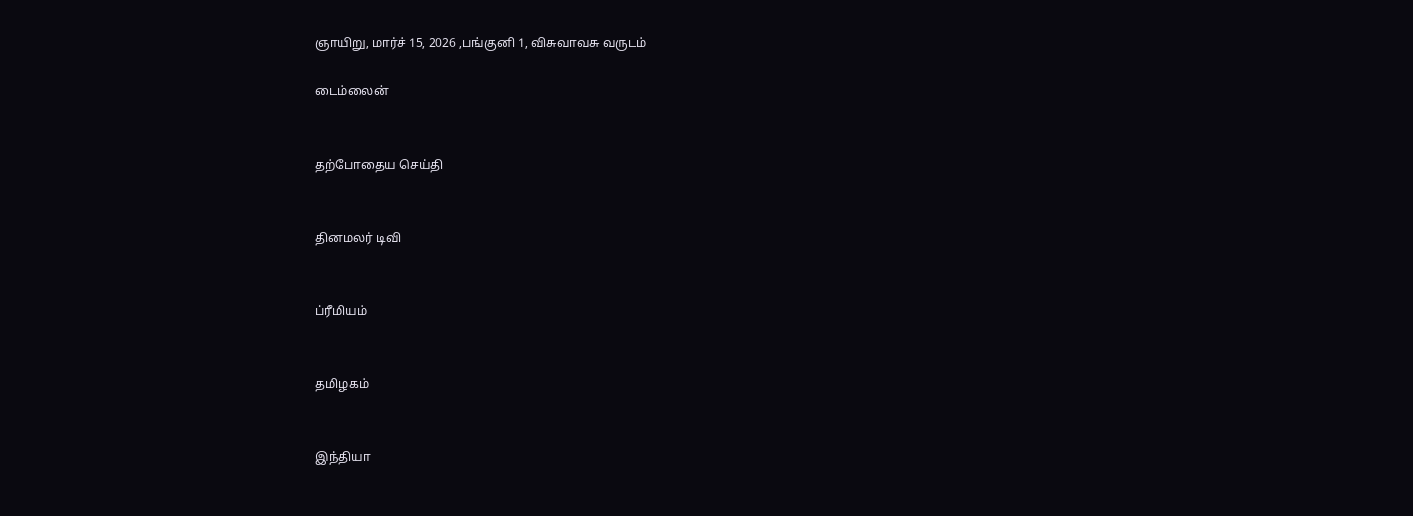ஞாயிறு, மார்ச் 15, 2026 ,பங்குனி 1, விசுவாவசு வருடம்

டைம்லைன்


தற்போதைய செய்தி


தினமலர் டிவி


ப்ரீமியம்


தமிழகம்


இந்தியா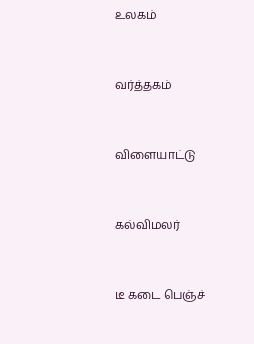உலகம்


வர்த்தகம்


விளையாட்டு


கல்விமலர்


டீ கடை பெஞ்ச்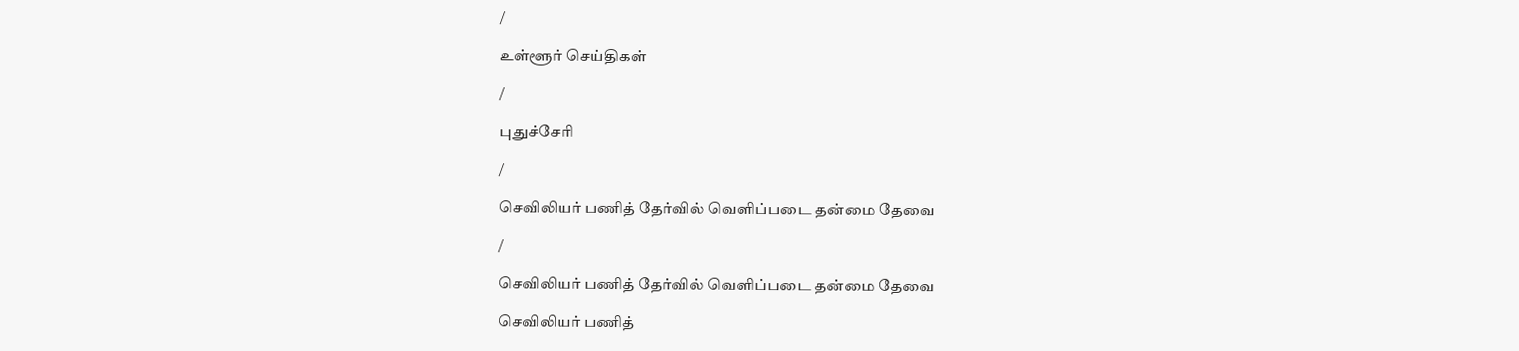/

உள்ளூர் செய்திகள்

/

புதுச்சேரி

/

செவிலியர் பணித் தேர்வில் வெளிப்படை தன்மை தேவை

/

செவிலியர் பணித் தேர்வில் வெளிப்படை தன்மை தேவை

செவிலியர் பணித்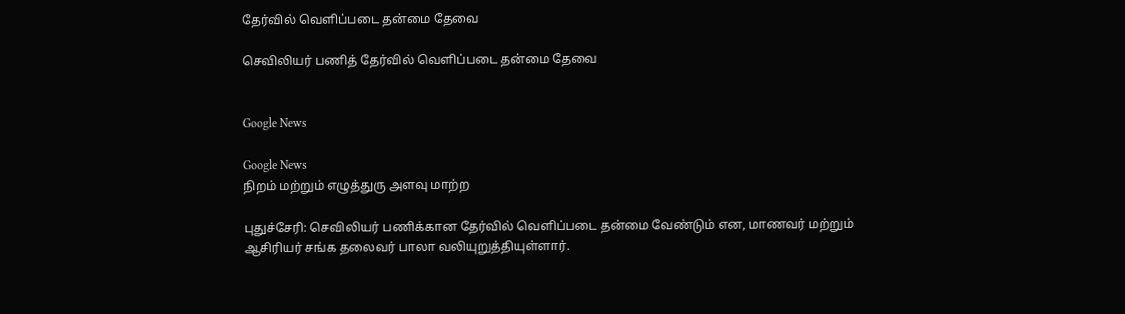தேர்வில் வெளிப்படை தன்மை தேவை

செவிலியர் பணித் தேர்வில் வெளிப்படை தன்மை தேவை


Google News

Google News
நிறம் மற்றும் எழுத்துரு அளவு மாற்ற

புதுச்சேரி: செவிலியர் பணிக்கான தேர்வில் வெளிப்படை தன்மை வேண்டும் என, மாணவர் மற்றும் ஆசிரியர் சங்க தலைவர் பாலா வலியுறுத்தியுள்ளார்.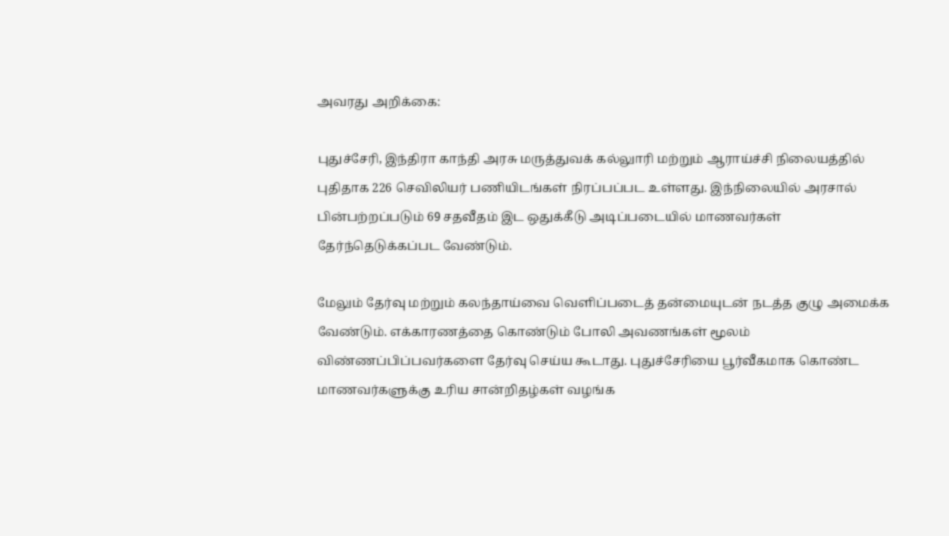அவரது அறிக்கை:

புதுச்சேரி, இந்திரா காந்தி அரசு மருத்துவக் கல்லுாரி மற்றும் ஆராய்ச்சி நிலையத்தில் புதிதாக 226 செவிலியர் பணியிடங்கள் நிரப்பப்பட உள்ளது. இந்நிலையில் அரசால் பின்பற்றப்படும் 69 சதவீதம் இட ஒதுக்கீடு அடிப்படையில் மாணவர்கள் தேர்ந்தெடுக்கப்பட வேண்டும்.

மேலும் தேர்வு மற்றும் கலந்தாய்வை வெளிப்படைத் தன்மையுடன் நடத்த குழு அமைக்க வேண்டும். எக்காரணத்தை கொண்டும் போலி அவணங்கள் மூலம் விண்ணப்பிப்பவர்களை தேர்வு செய்ய கூடாது. புதுச்சேரியை பூர்வீகமாக கொண்ட மாணவர்களுக்கு உரிய சான்றிதழ்கள் வழங்க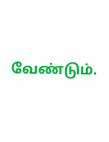வேண்டும்.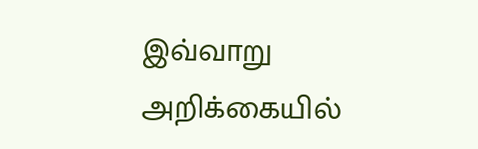இவ்வாறு அறிக்கையில்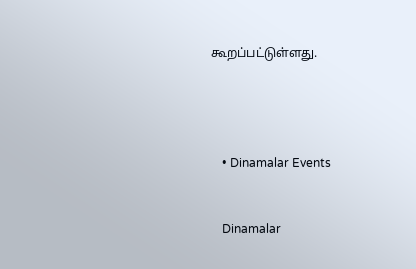கூறப்பட்டுள்ளது.




    • Dinamalar Events


    Dinamalar